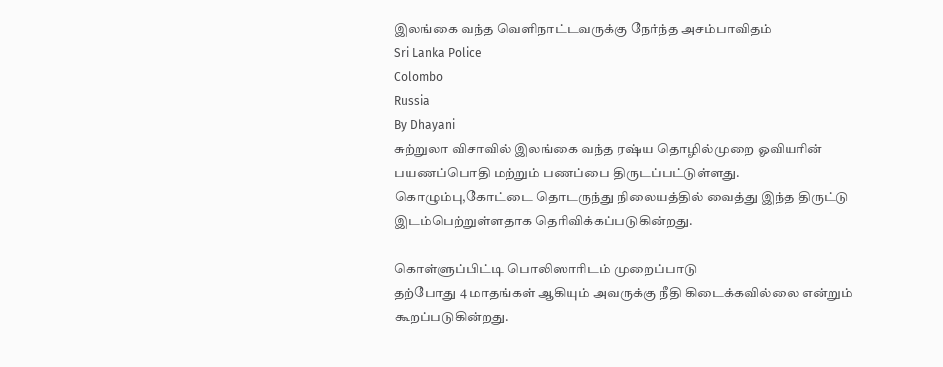இலங்கை வந்த வெளிநாட்டவருக்கு நேர்ந்த அசம்பாவிதம்
Sri Lanka Police
Colombo
Russia
By Dhayani
சுற்றுலா விசாவில் இலங்கை வந்த ரஷ்ய தொழில்முறை ஓவியரின் பயணப்பொதி மற்றும் பணப்பை திருடப்பட்டுள்ளது.
கொழும்பு,கோட்டை தொடருந்து நிலையத்தில் வைத்து இந்த திருட்டு இடம்பெற்றுள்ளதாக தெரிவிக்கப்படுகின்றது.

கொள்ளுப்பிட்டி பொலிஸாரிடம் முறைப்பாடு
தற்போது 4 மாதங்கள் ஆகியும் அவருக்கு நீதி கிடைக்கவில்லை என்றும் கூறப்படுகின்றது.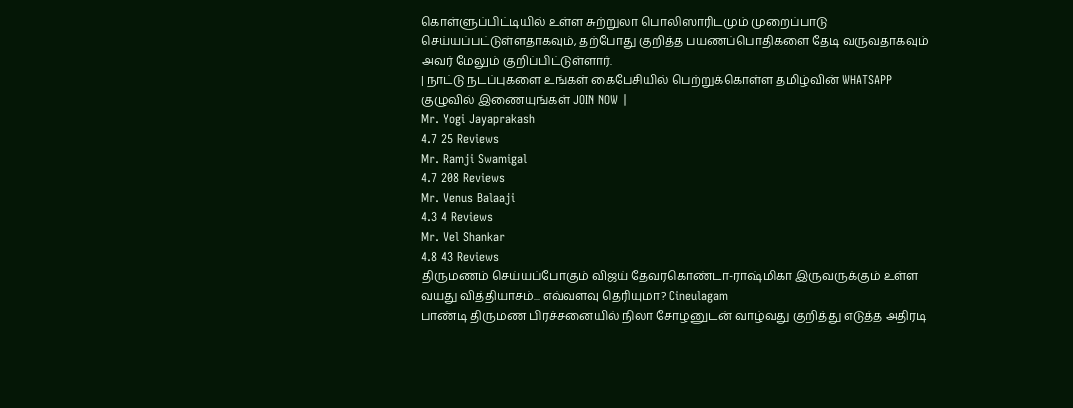கொள்ளுப்பிட்டியில் உள்ள சுற்றுலா பொலிஸாரிடமும் முறைப்பாடு செய்யப்பட்டுள்ளதாகவும், தற்போது குறித்த பயணப்பொதிகளை தேடி வருவதாகவும் அவர் மேலும் குறிப்பிட்டுள்ளார்.
| நாட்டு நடப்புகளை உங்கள் கைபேசியில் பெற்றுக்கொள்ள தமிழ்வின் WHATSAPP குழுவில் இணையுங்கள் JOIN NOW |
Mr. Yogi Jayaprakash
4.7 25 Reviews
Mr. Ramji Swamigal
4.7 208 Reviews
Mr. Venus Balaaji
4.3 4 Reviews
Mr. Vel Shankar
4.8 43 Reviews
திருமணம் செய்யப்போகும் விஜய் தேவரகொண்டா-ராஷ்மிகா இருவருக்கும் உள்ள வயது வித்தியாசம்... எவ்வளவு தெரியுமா? Cineulagam
பாண்டி திருமண பிரச்சனையில் நிலா சோழனுடன் வாழ்வது குறித்து எடுத்த அதிரடி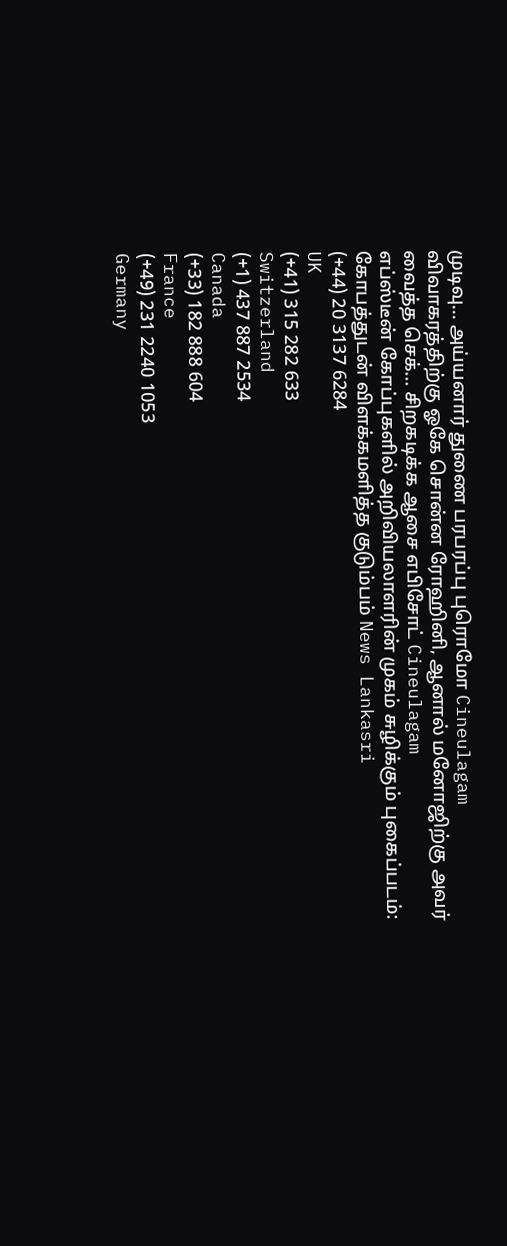முடிவு... அய்யனார் துணை பரபரப்பு புரொமோ Cineulagam
விவாகரத்திற்கு ஓகே சொன்ன ரோஹினி, ஆனால் மனோஜிற்கு அவர் வைத்த செக்... சிறகடிக்க ஆசை எபிசோட் Cineulagam
எப்ஸ்டீன் கோப்புகளில் அறிவியலாளரின் முகம் சுழிக்கும் புகைப்படம்: கோபத்துடன் விளக்கமளித்த குடும்பம் News Lankasri
(+44) 20 3137 6284
UK
(+41) 315 282 633
Switzerland
(+1) 437 887 2534
Canada
(+33) 182 888 604
France
(+49) 231 2240 1053
Germany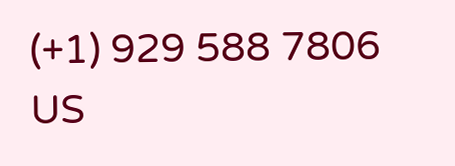(+1) 929 588 7806
US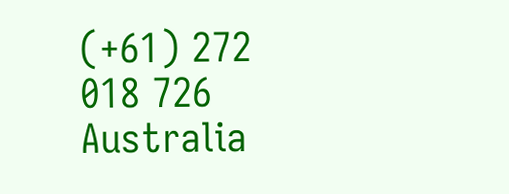(+61) 272 018 726
Australia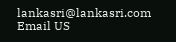lankasri@lankasri.com
Email US